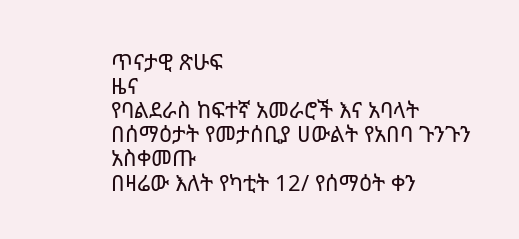ጥናታዊ ጽሁፍ
ዜና
የባልደራስ ከፍተኛ አመራሮች እና አባላት በሰማዕታት የመታሰቢያ ሀውልት የአበባ ጉንጉን አስቀመጡ
በዛሬው እለት የካቲት 12/ የሰማዕት ቀን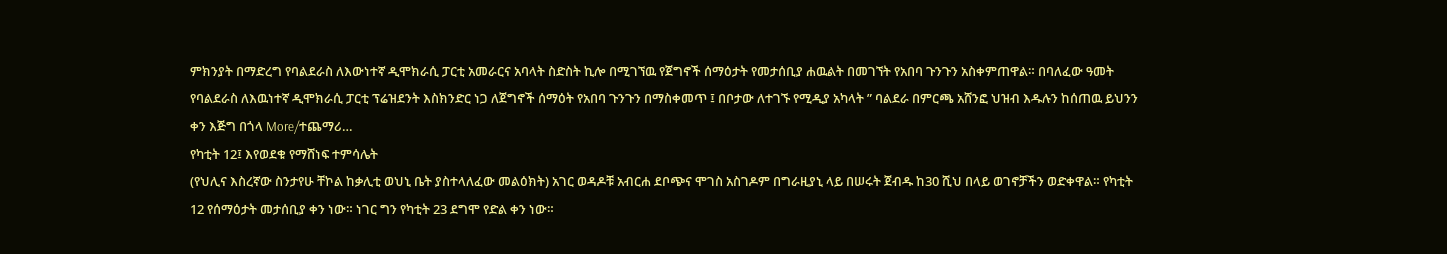ምክንያት በማድረግ የባልደራስ ለእውነተኛ ዲሞክራሲ ፓርቲ አመራርና አባላት ስድስት ኪሎ በሚገኘዉ የጀግኖች ሰማዕታት የመታሰቢያ ሐዉልት በመገኘት የአበባ ጉንጉን አስቀምጠዋል። በባለፈው ዓመት የባልደራስ ለእዉነተኛ ዲሞክራሲ ፓርቲ ፕሬዝደንት እስክንድር ነጋ ለጀግኖች ሰማዕት የአበባ ጉንጉን በማስቀመጥ ፤ በቦታው ለተገኙ የሚዲያ አካላት ” ባልደራ በምርጫ አሸንፎ ህዝብ እዱሉን ከሰጠዉ ይህንን ቀን እጅግ በጎላ More/ተጨማሪ…
የካቲት 12፤ እየወደቁ የማሸነፍ ተምሳሌት
(የህሊና እስረኛው ስንታየሁ ቸኮል ከቃሊቲ ወህኒ ቤት ያስተላለፈው መልዕክት) አገር ወዳዶቹ አብርሐ ደቦጭና ሞገስ አስገዶም በግራዚያኒ ላይ በሠሩት ጀብዱ ከ30 ሺህ በላይ ወገኖቻችን ወድቀዋል። የካቲት 12 የሰማዕታት መታሰቢያ ቀን ነው። ነገር ግን የካቲት 23 ደግሞ የድል ቀን ነው።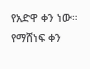የአድዋ ቀን ነው። የማሸነፍ ቀን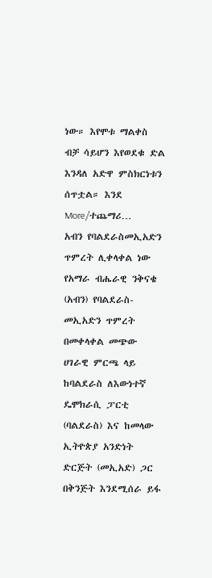ነው። እየሞቱ ማልቀስ ብቻ ሳይሆን እየወደቁ ድል እንዳለ አድዋ ምስክርነቱን ሰጥቷል። እንደ More/ተጨማሪ…
አብን የባልደራስመኢአድን ጥምረት ሊቀላቀል ነው
የአማራ ብሔራዊ ንቅናቄ (አብን) የባልደራስ- መኢአድን ጥምረት በመቀላቀል መጭው ሀገራዊ ምርጫ ላይ ከባልደራስ ለእውነተኛ ዴሞክራሲ ፓርቲ (ባልደራስ) እና ከመላው ኢትዮጵያ አንድነት ድርጅት (መኢአድ) ጋር በቅንጅት እንደሚሰራ ይፋ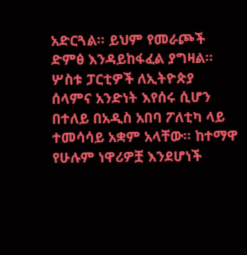አድርጓል፡፡ ይህም የመራጮች ድምፅ እንዳይከፋፈል ያግዛል፡፡ ሦስቱ ፓርቲዎች ለኢትዮጵያ ሰላምና አንድነት እየሰሩ ሲሆን በተለይ በአዲስ አበባ ፖለቲካ ላይ ተመሳሳይ አቋም አላቸው፡፡ ከተማዋ የሁሉም ነዋሪዎቿ እንደሆነች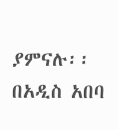ያምናሉ፡፡ በአዲስ አበባ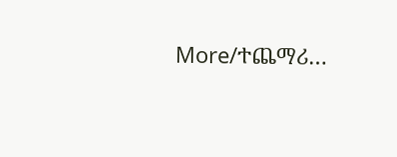More/ተጨማሪ…